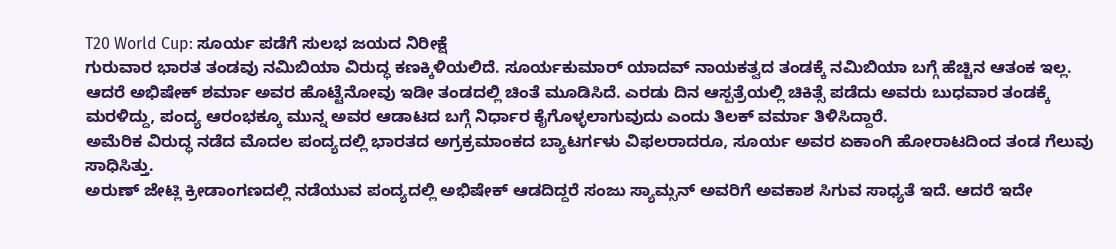T20 World Cup: ಸೂರ್ಯ ಪಡೆಗೆ ಸುಲಭ ಜಯದ ನಿರೀಕ್ಷೆ
ಗುರುವಾರ ಭಾರತ ತಂಡವು ನಮಿಬಿಯಾ ವಿರುದ್ಧ ಕಣಕ್ಕಿಳಿಯಲಿದೆ. ಸೂರ್ಯಕುಮಾರ್ ಯಾದವ್ ನಾಯಕತ್ವದ ತಂಡಕ್ಕೆ ನಮಿಬಿಯಾ ಬಗ್ಗೆ ಹೆಚ್ಚಿನ ಆತಂಕ ಇಲ್ಲ. ಆದರೆ ಅಭಿಷೇಕ್ ಶರ್ಮಾ ಅವರ ಹೊಟ್ಟೆನೋವು ಇಡೀ ತಂಡದಲ್ಲಿ ಚಿಂತೆ ಮೂಡಿಸಿದೆ. ಎರಡು ದಿನ ಆಸ್ಪತ್ರೆಯಲ್ಲಿ ಚಿಕಿತ್ಸೆ ಪಡೆದು ಅವರು ಬುಧವಾರ ತಂಡಕ್ಕೆ ಮರಳಿದ್ದು, ಪಂದ್ಯ ಆರಂಭಕ್ಕೂ ಮುನ್ನ ಅವರ ಆಡಾಟದ ಬಗ್ಗೆ ನಿರ್ಧಾರ ಕೈಗೊಳ್ಳಲಾಗುವುದು ಎಂದು ತಿಲಕ್ ವರ್ಮಾ ತಿಳಿಸಿದ್ದಾರೆ.
ಅಮೆರಿಕ ವಿರುದ್ಧ ನಡೆದ ಮೊದಲ ಪಂದ್ಯದಲ್ಲಿ ಭಾರತದ ಅಗ್ರಕ್ರಮಾಂಕದ ಬ್ಯಾಟರ್ಗಳು ವಿಫಲರಾದರೂ, ಸೂರ್ಯ ಅವರ ಏಕಾಂಗಿ ಹೋರಾಟದಿಂದ ತಂಡ ಗೆಲುವು ಸಾಧಿಸಿತ್ತು.
ಅರುಣ್ ಜೇಟ್ಲಿ ಕ್ರೀಡಾಂಗಣದಲ್ಲಿ ನಡೆಯುವ ಪಂದ್ಯದಲ್ಲಿ ಅಭಿಷೇಕ್ ಆಡದಿದ್ದರೆ ಸಂಜು ಸ್ಯಾಮ್ಸನ್ ಅವರಿಗೆ ಅವಕಾಶ ಸಿಗುವ ಸಾಧ್ಯತೆ ಇದೆ. ಆದರೆ ಇದೇ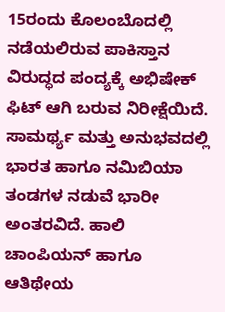15ರಂದು ಕೊಲಂಬೊದಲ್ಲಿ ನಡೆಯಲಿರುವ ಪಾಕಿಸ್ತಾನ ವಿರುದ್ಧದ ಪಂದ್ಯಕ್ಕೆ ಅಭಿಷೇಕ್ ಫಿಟ್ ಆಗಿ ಬರುವ ನಿರೀಕ್ಷೆಯಿದೆ.
ಸಾಮರ್ಥ್ಯ ಮತ್ತು ಅನುಭವದಲ್ಲಿ ಭಾರತ ಹಾಗೂ ನಮಿಬಿಯಾ ತಂಡಗಳ ನಡುವೆ ಭಾರೀ ಅಂತರವಿದೆ. ಹಾಲಿ ಚಾಂಪಿಯನ್ ಹಾಗೂ ಆತಿಥೇಯ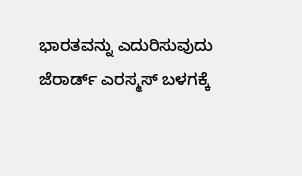ಭಾರತವನ್ನು ಎದುರಿಸುವುದು ಜೆರಾರ್ಡ್ ಎರಸ್ಮಸ್ ಬಳಗಕ್ಕೆ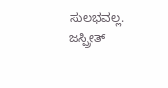ಸುಲಭವಲ್ಲ. ಜಸ್ಪ್ರೀತ್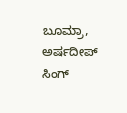ಬೂಮ್ರಾ, ಅರ್ಷದೀಪ್ ಸಿಂಗ್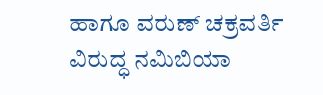ಹಾಗೂ ವರುಣ್ ಚಕ್ರವರ್ತಿ ವಿರುದ್ಧ ನಮಿಬಿಯಾ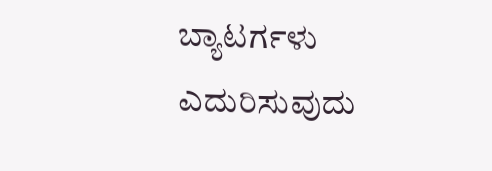ಬ್ಯಾಟರ್ಗಳು ಎದುರಿಸುವುದು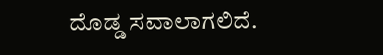ದೊಡ್ಡ ಸವಾಲಾಗಲಿದೆ.